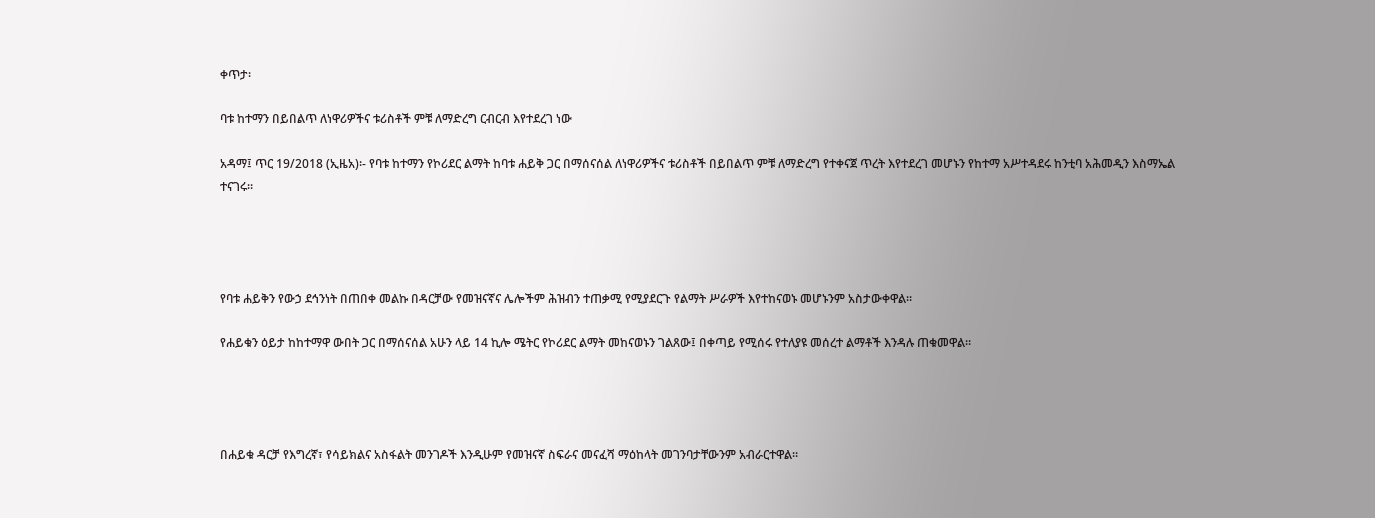ቀጥታ፡

ባቱ ከተማን በይበልጥ ለነዋሪዎችና ቱሪስቶች ምቹ ለማድረግ ርብርብ እየተደረገ ነው

አዳማ፤ ጥር 19/2018 (ኢዜአ)፡- የባቱ ከተማን የኮሪደር ልማት ከባቱ ሐይቅ ጋር በማሰናሰል ለነዋሪዎችና ቱሪስቶች በይበልጥ ምቹ ለማድረግ የተቀናጀ ጥረት እየተደረገ መሆኑን የከተማ አሥተዳደሩ ከንቲባ አሕመዲን እስማኤል ተናገሩ።




የባቱ ሐይቅን የውኃ ደኅንነት በጠበቀ መልኩ በዳርቻው የመዝናኛና ሌሎችም ሕዝብን ተጠቃሚ የሚያደርጉ የልማት ሥራዎች እየተከናወኑ መሆኑንም አስታውቀዋል።

የሐይቁን ዕይታ ከከተማዋ ውበት ጋር በማሰናሰል አሁን ላይ 14 ኪሎ ሜትር የኮሪደር ልማት መከናወኑን ገልጸው፤ በቀጣይ የሚሰሩ የተለያዩ መሰረተ ልማቶች እንዳሉ ጠቁመዋል።




በሐይቁ ዳርቻ የእግረኛ፣ የሳይክልና አስፋልት መንገዶች እንዲሁም የመዝናኛ ስፍራና መናፈሻ ማዕከላት መገንባታቸውንም አብራርተዋል።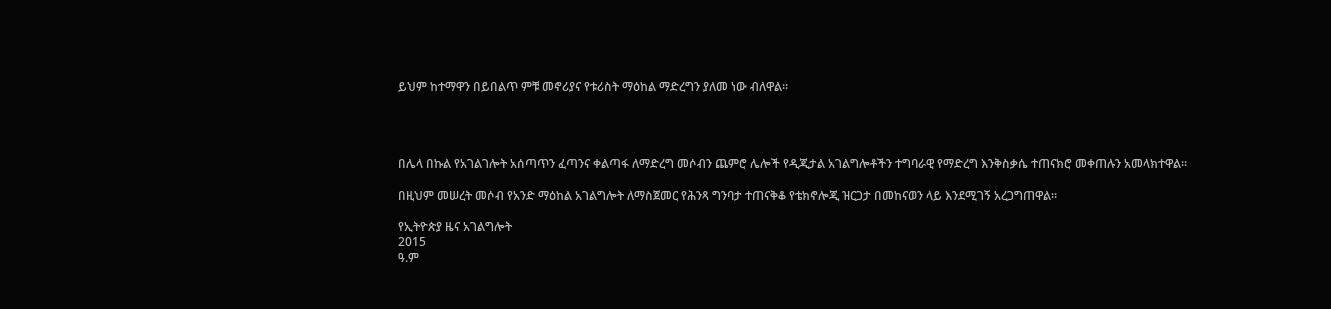ይህም ከተማዋን በይበልጥ ምቹ መኖሪያና የቱሪስት ማዕከል ማድረግን ያለመ ነው ብለዋል።




በሌላ በኩል የአገልገሎት አሰጣጥን ፈጣንና ቀልጣፋ ለማድረግ መሶብን ጨምሮ ሌሎች የዲጂታል አገልግሎቶችን ተግባራዊ የማድረግ እንቅስቃሴ ተጠናክሮ መቀጠሉን አመላክተዋል።

በዚህም መሠረት መሶብ የአንድ ማዕከል አገልግሎት ለማስጀመር የሕንጻ ግንባታ ተጠናቅቆ የቴክኖሎጂ ዝርጋታ በመከናወን ላይ እንደሚገኝ አረጋግጠዋል።

የኢትዮጵያ ዜና አገልግሎት
2015
ዓ.ም